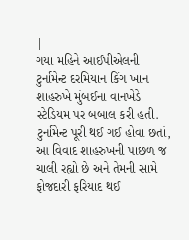|
ગયા મહિને આઈપીએલની ટુર્નામેન્ટ દરમિયાન કિંગ ખાન શાહરુખે મુંબઈના વાનખેડે સ્ટેડિયમ પર બબાલ કરી હતી. ટુર્નામેન્ટ પૂરી થઈ ગઈ હોવા છતાં, આ વિવાદ શાહરુખની પાછળ જ ચાલી રહ્યો છે અને તેમની સામે ફોજદારી ફરિયાદ થઈ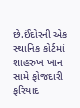છે.ઈંદોરની એક સ્થાનિક કોર્ટમાં શાહરુખ ખાન સામે ફોજદારી ફરિયાદ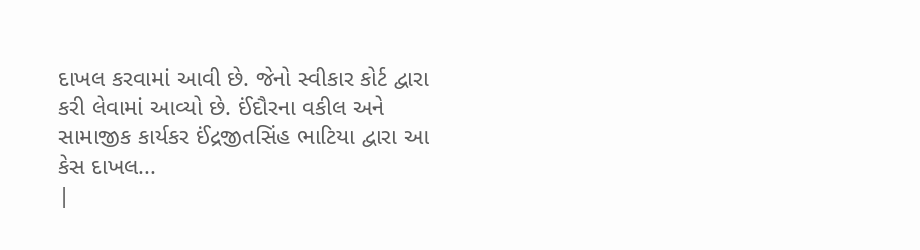દાખલ કરવામાં આવી છે. જેનો સ્વીકાર કોર્ટ દ્વારા કરી લેવામાં આવ્યો છે. ઈંદૌરના વકીલ અને સામાજીક કાર્યકર ઈંદ્રજીતસિંહ ભાટિયા દ્વારા આ કેસ દાખલ...
|